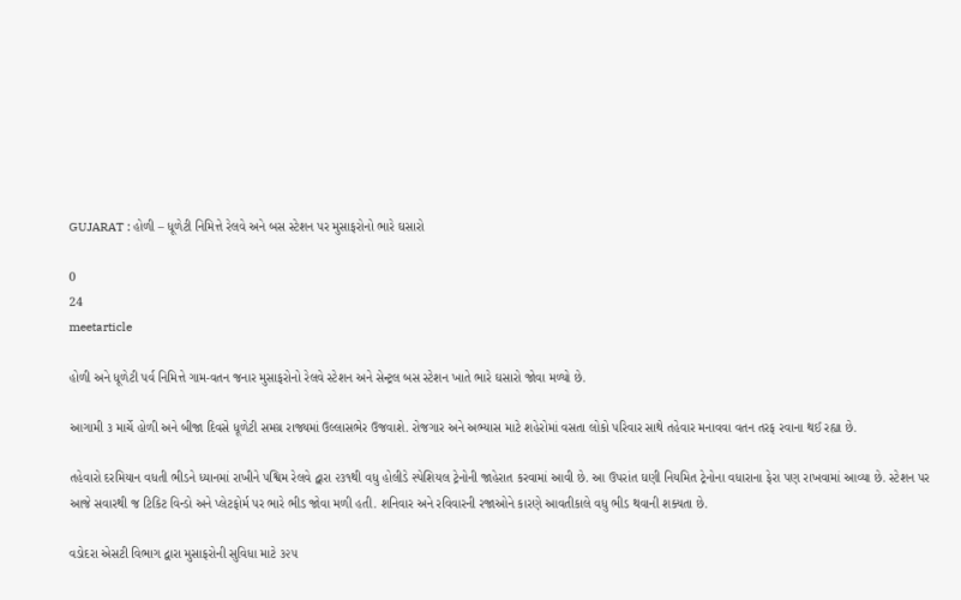GUJARAT : હોળી – ધૂળેટી નિમિત્તે રેલવે અને બસ સ્ટેશન પર મુસાફરોનો ભારે ઘસારો

0
24
meetarticle

હોળી અને ધૂળેટી પર્વ નિમિત્તે ગામ-વતન જનાર મુસાફરોનો રેલવે સ્ટેશન અને સેન્ટ્રલ બસ સ્ટેશન ખાતે ભારે ઘસારો જોવા મળ્યો છે.

આગામી ૩ માર્ચે હોળી અને બીજા દિવસે ધૂળેટી સમગ્ર રાજ્યમાં ઉલ્લાસભેર ઉજવાશે. રોજગાર અને અભ્યાસ માટે શહેરોમાં વસતા લોકો પરિવાર સાથે તહેવાર મનાવવા વતન તરફ રવાના થઈ રહ્યા છે.

તહેવારો દરમિયાન વધતી ભીડને ધ્યાનમાં રાખીને પશ્વિમ રેલવે દ્વારા ૨૩૧થી વધુ હોલીડે સ્પેશિયલ ટ્રેનોની જાહેરાત કરવામાં આવી છે. આ ઉપરાંત ઘણી નિયમિત ટ્રેનોના વધારાના ફેરા પણ રાખવામાં આવ્યા છે. સ્ટેશન પર આજે સવારથી જ ટિકિટ વિન્ડો અને પ્લેટફોર્મ પર ભારે ભીડ જોવા મળી હતી. શનિવાર અને રવિવારની રજાઓને કારણે આવતીકાલે વધુ ભીડ થવાની શક્યતા છે.

વડોદરા એસટી વિભાગ દ્વારા મુસાફરોની સુવિધા માટે ૩૨૫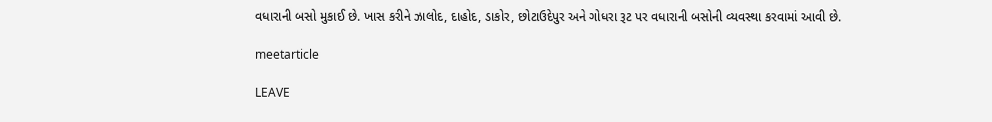વધારાની બસો મુકાઈ છે. ખાસ કરીને ઝાલોદ, દાહોદ, ડાકોર, છોટાઉદેપુર અને ગોધરા રૂટ પર વધારાની બસોની વ્યવસ્થા કરવામાં આવી છે.

meetarticle

LEAVE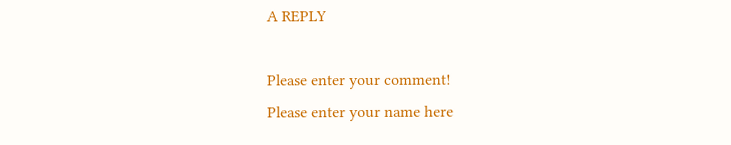A REPLY

Please enter your comment!
Please enter your name here